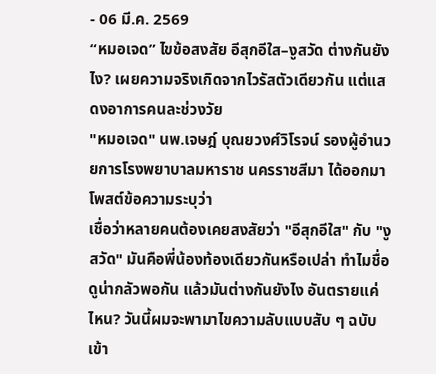- 06 มี.ค. 2569
“หมอเจด” ไขข้อสงสัย อีสุกอีใส–งูสวัด ต่างกันยังไง? เผยความจริงเกิดจากไวรัสตัวเดียวกัน แต่แสดงอาการคนละช่วงวัย
"หมอเจด" นพ.เจษฎ์ บุณยวงศ์วิโรจน์ รองผู้อำนวยการโรงพยาบาลมหาราช นครราชสีมา ได้ออกมาโพสต์ข้อความระบุว่า
เชื่อว่าหลายคนต้องเคยสงสัยว่า "อีสุกอีใส" กับ "งูสวัด" มันคือพี่น้องท้องเดียวกันหรือเปล่า ทำไมชื่อดูน่ากลัวพอกัน แล้วมันต่างกันยังไง อันตรายแค่ไหน? วันนี้ผมจะพามาไขความลับแบบสับ ๆ ฉบับเข้า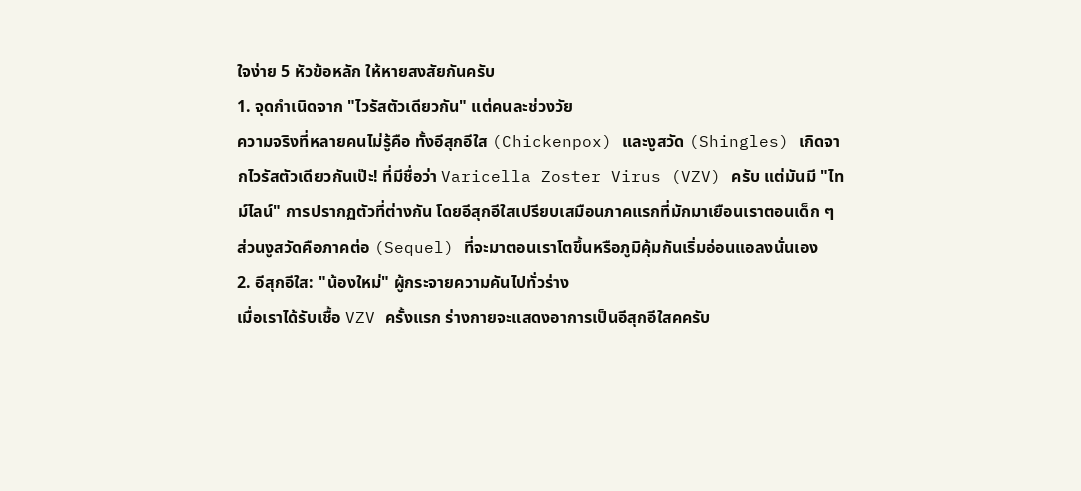ใจง่าย 5 หัวข้อหลัก ให้หายสงสัยกันครับ
1. จุดกำเนิดจาก "ไวรัสตัวเดียวกัน" แต่คนละช่วงวัย
ความจริงที่หลายคนไม่รู้คือ ทั้งอีสุกอีใส (Chickenpox) และงูสวัด (Shingles) เกิดจากไวรัสตัวเดียวกันเป๊ะ! ที่มีชื่อว่า Varicella Zoster Virus (VZV) ครับ แต่มันมี "ไทม์ไลน์" การปรากฏตัวที่ต่างกัน โดยอีสุกอีใสเปรียบเสมือนภาคแรกที่มักมาเยือนเราตอนเด็ก ๆ ส่วนงูสวัดคือภาคต่อ (Sequel) ที่จะมาตอนเราโตขึ้นหรือภูมิคุ้มกันเริ่มอ่อนแอลงนั่นเอง
2. อีสุกอีใส: "น้องใหม่" ผู้กระจายความคันไปทั่วร่าง
เมื่อเราได้รับเชื้อ VZV ครั้งแรก ร่างกายจะแสดงอาการเป็นอีสุกอีใสคครับ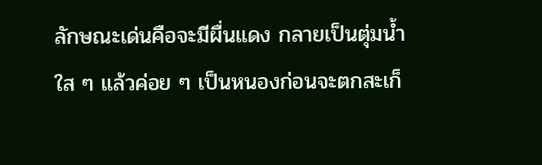ลักษณะเด่นคือจะมีผื่นแดง กลายเป็นตุ่มน้ำใส ๆ แล้วค่อย ๆ เป็นหนองก่อนจะตกสะเก็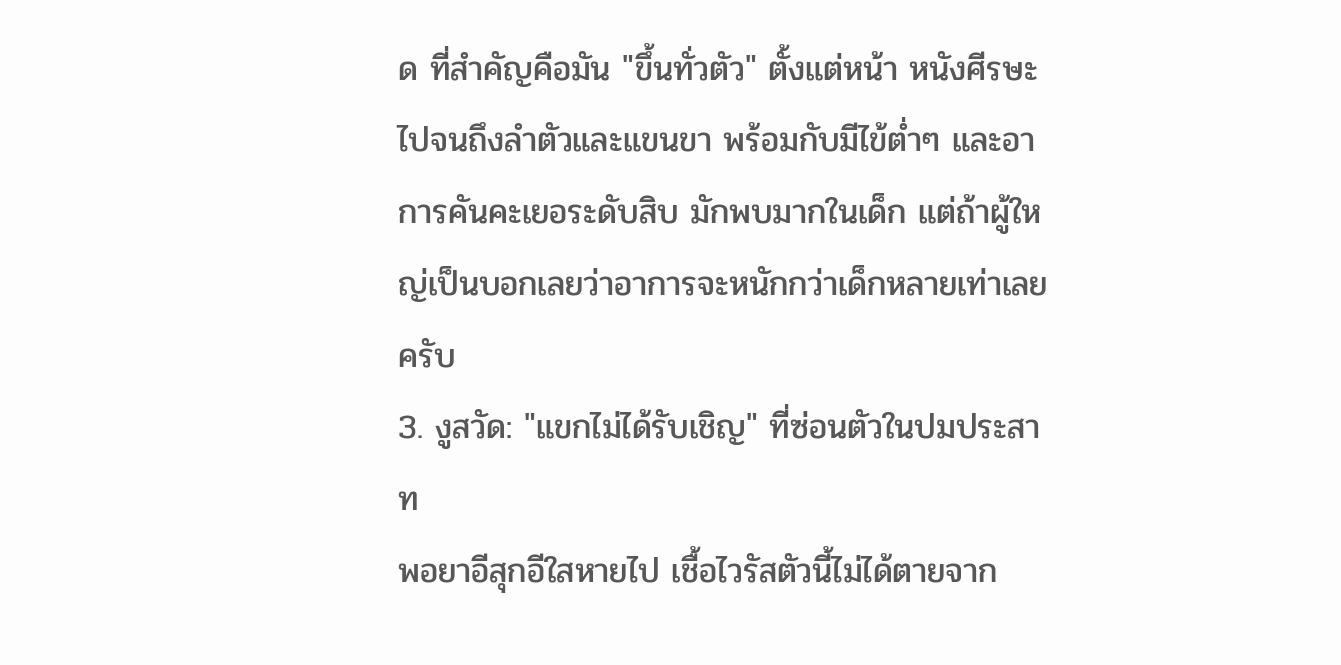ด ที่สำคัญคือมัน "ขึ้นทั่วตัว" ตั้งแต่หน้า หนังศีรษะ ไปจนถึงลำตัวและแขนขา พร้อมกับมีไข้ต่ำๆ และอาการคันคะเยอระดับสิบ มักพบมากในเด็ก แต่ถ้าผู้ใหญ่เป็นบอกเลยว่าอาการจะหนักกว่าเด็กหลายเท่าเลยครับ
3. งูสวัด: "แขกไม่ได้รับเชิญ" ที่ซ่อนตัวในปมประสาท
พอยาอีสุกอีใสหายไป เชื้อไวรัสตัวนี้ไม่ได้ตายจาก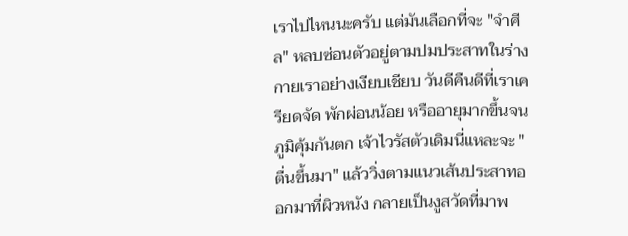เราไปไหนนะครับ แต่มันเลือกที่จะ "จำศีล" หลบซ่อนตัวอยู่ตามปมประสาทในร่างกายเราอย่างเงียบเชียบ วันดีคืนดีที่เราเครียดจัด พักผ่อนน้อย หรืออายุมากขึ้นจนภูมิคุ้มกันตก เจ้าไวรัสตัวเดิมนี่แหละจะ "ตื่นขึ้นมา" แล้ววิ่งตามแนวเส้นประสาทออกมาที่ผิวหนัง กลายเป็นงูสวัดที่มาพ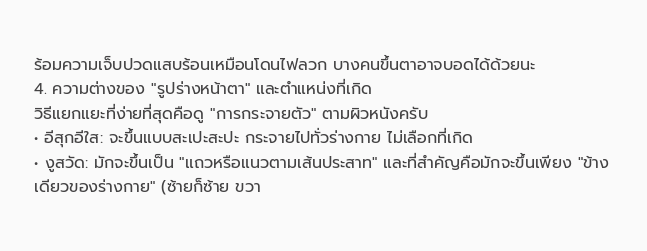ร้อมความเจ็บปวดแสบร้อนเหมือนโดนไฟลวก บางคนขึ้นตาอาจบอดได้ด้วยนะ
4. ความต่างของ "รูปร่างหน้าตา" และตำแหน่งที่เกิด
วิธีแยกแยะที่ง่ายที่สุดคือดู "การกระจายตัว" ตามผิวหนังครับ
• อีสุกอีใส: จะขึ้นแบบสะเปะสะปะ กระจายไปทั่วร่างกาย ไม่เลือกที่เกิด
• งูสวัด: มักจะขึ้นเป็น "แถวหรือแนวตามเส้นประสาท" และที่สำคัญคือมักจะขึ้นเพียง "ข้างเดียวของร่างกาย" (ซ้ายก็ซ้าย ขวา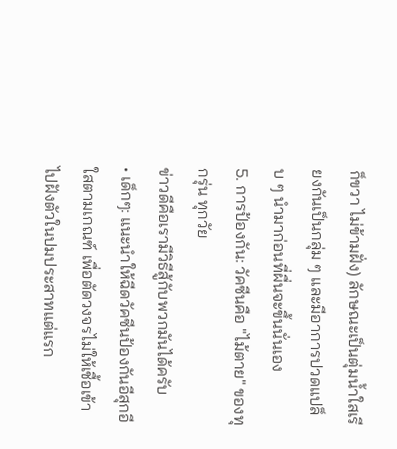ก็ขวา ไม่ข้ามฝั่ง) ลักษณะเป็นตุ่มน้ำใสเรียงกันเป็นกลุ่ม ๆ และมีอาการปวดแปล็บ ๆ นำมาก่อนที่ผื่นจะขึ้นนั่นเอง
5. การป้องกัน: วัคซีนคือ "ไม้ตาย" ของทุกรุ่น ทุกวัย
ข่าวดีคือเรามีวิธีสู้กับพวกมันได้ครับ
• เด็กๆ: แนะนำให้ฉีดวัคซีนป้องกันอีสุกอีใสตามเกณฑ์ เพื่อตัดวงจรไม่ให้เชื้อเข้าไปฝังตัวในปมประสาทแต่แรก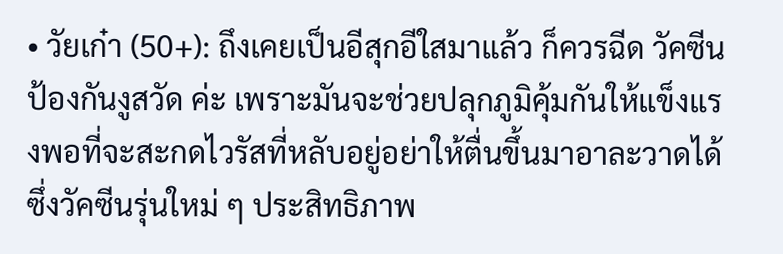• วัยเก๋า (50+): ถึงเคยเป็นอีสุกอีใสมาแล้ว ก็ควรฉีด วัคซีนป้องกันงูสวัด ค่ะ เพราะมันจะช่วยปลุกภูมิคุ้มกันให้แข็งแรงพอที่จะสะกดไวรัสที่หลับอยู่อย่าให้ตื่นขึ้นมาอาละวาดได้ ซึ่งวัคซีนรุ่นใหม่ ๆ ประสิทธิภาพ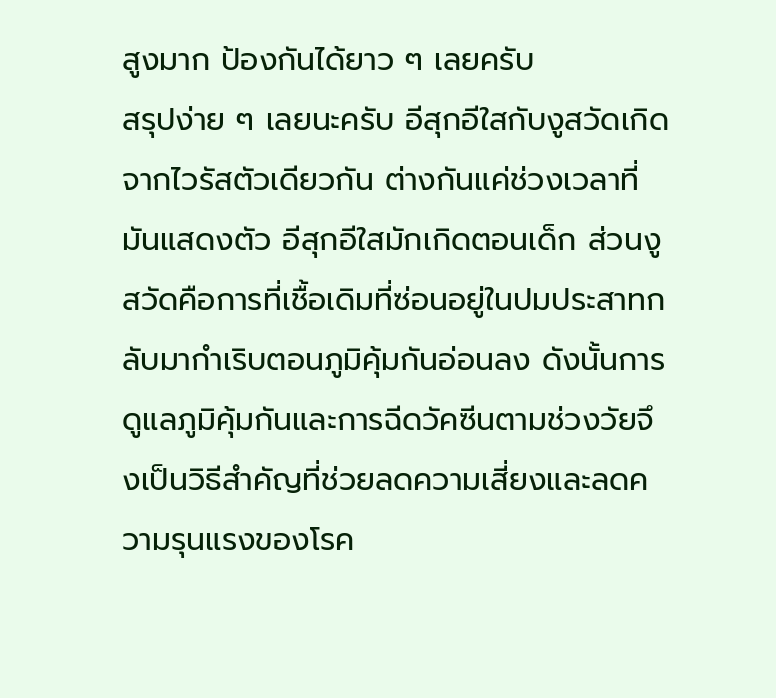สูงมาก ป้องกันได้ยาว ๆ เลยครับ
สรุปง่าย ๆ เลยนะครับ อีสุกอีใสกับงูสวัดเกิดจากไวรัสตัวเดียวกัน ต่างกันแค่ช่วงเวลาที่มันแสดงตัว อีสุกอีใสมักเกิดตอนเด็ก ส่วนงูสวัดคือการที่เชื้อเดิมที่ซ่อนอยู่ในปมประสาทกลับมากำเริบตอนภูมิคุ้มกันอ่อนลง ดังนั้นการดูแลภูมิคุ้มกันและการฉีดวัคซีนตามช่วงวัยจึงเป็นวิธีสำคัญที่ช่วยลดความเสี่ยงและลดความรุนแรงของโรค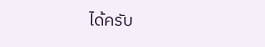ได้ครับ